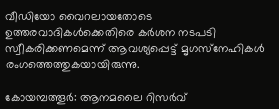വീഡിയോ വൈറലായതോടെ ഉത്തരവാദികള്‍ക്കെതിരെ കര്‍ശന നടപടി സ്വീകരിക്കണമെന്ന് ആവശ്യപ്പെട്ട് മൃഗസ്‌നേഹികള്‍ രംഗത്തെത്തുകയായിരുന്നു.

കോയമ്പത്തൂര്‍: ആനമലൈ റിസര്‍വ്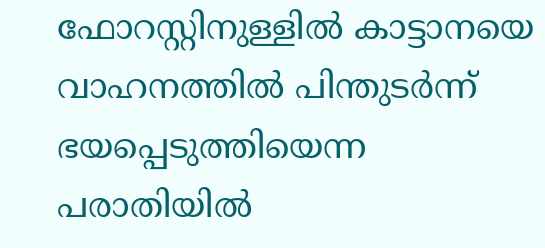ഫോറസ്റ്റിനുള്ളില്‍ കാട്ടാനയെ വാഹനത്തില്‍ പിന്തുടര്‍ന്ന് ഭയപ്പെടുത്തിയെന്ന പരാതിയില്‍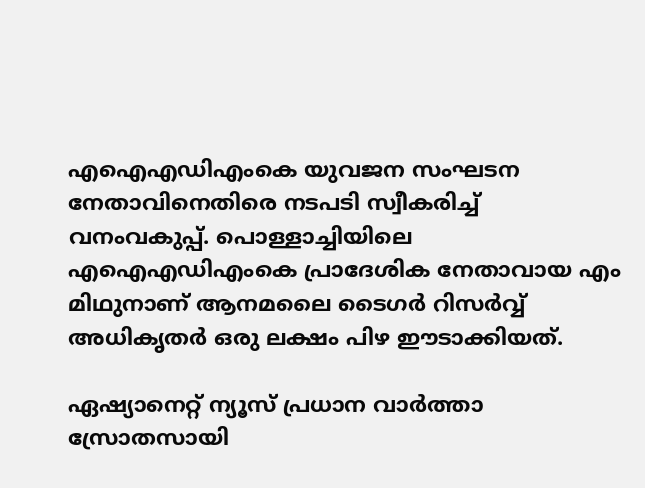എഐഎഡിഎംകെ യുവജന സംഘടന നേതാവിനെതിരെ നടപടി സ്വീകരിച്ച് വനംവകുപ്പ്. പൊള്ളാച്ചിയിലെ എഐഎഡിഎംകെ പ്രാദേശിക നേതാവായ എം മിഥുനാണ് ആനമലൈ ടൈഗര്‍ റിസര്‍വ്വ് അധികൃതര്‍ ഒരു ലക്ഷം പിഴ ഈടാക്കിയത്.

ഏഷ്യാനെറ്റ് ന്യൂസ് പ്രധാന വാർത്താ സ്രോതസായി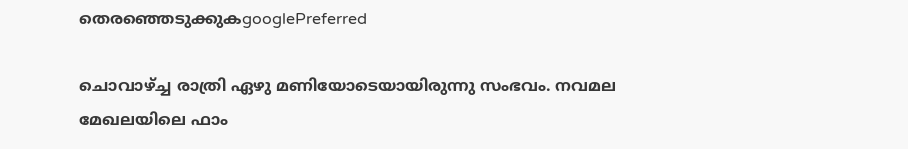തെരഞ്ഞെടുക്കുകgooglePreferred

ചൊവാഴ്ച്ച രാത്രി ഏഴു മണിയോടെയായിരുന്നു സംഭവം. നവമല മേഖലയിലെ ഫാം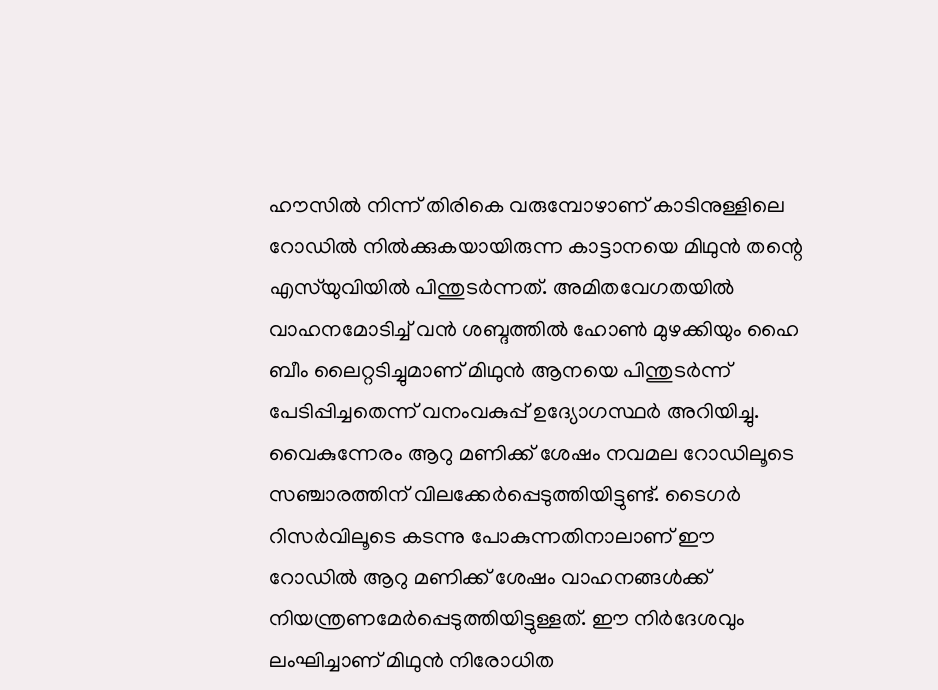ഹൗസില്‍ നിന്ന് തിരികെ വരുമ്പോഴാണ് കാടിനുള്ളിലെ റോഡില്‍ നില്‍ക്കുകയായിരുന്ന കാട്ടാനയെ മിഥുന്‍ തന്റെ എസ്‌യുവിയില്‍ പിന്തുടര്‍ന്നത്. അമിതവേഗതയില്‍ വാഹനമോടിച്ച് വന്‍ ശബ്ദത്തില്‍ ഹോണ്‍ മുഴക്കിയും ഹൈ ബീം ലൈറ്റടിച്ചുമാണ് മിഥുന്‍ ആനയെ പിന്തുടര്‍ന്ന് പേടിപ്പിച്ചതെന്ന് വനംവകുപ്പ് ഉദ്യോഗസ്ഥര്‍ അറിയിച്ചു. വൈകുന്നേരം ആറു മണിക്ക് ശേഷം നവമല റോഡിലൂടെ സഞ്ചാരത്തിന് വിലക്കേര്‍പ്പെടുത്തിയിട്ടുണ്ട്. ടൈഗര്‍ റിസര്‍വിലൂടെ കടന്നു പോകുന്നതിനാലാണ് ഈ റോഡില്‍ ആറു മണിക്ക് ശേഷം വാഹനങ്ങള്‍ക്ക് നിയന്ത്രണമേര്‍പ്പെടുത്തിയിട്ടുള്ളത്. ഈ നിര്‍ദേശവും ലംഘിച്ചാണ് മിഥുന്‍ നിരോധിത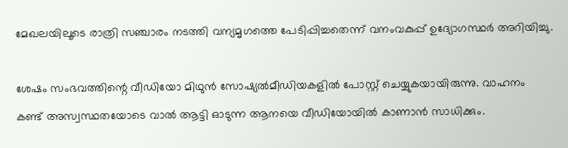മേഖലയിലൂടെ രാത്രി സഞ്ചാരം നടത്തി വന്യമൃഗത്തെ പേടിപ്പിച്ചതെന്ന് വനംവകുപ്പ് ഉദ്യോഗസ്ഥര്‍ അറിയിച്ചു.

ശേഷം സംഭവത്തിന്റെ വീഡിയോ മിഥുന്‍ സോഷ്യല്‍മീഡിയകളില്‍ പോസ്റ്റ് ചെയ്യുകയായിരുന്നു. വാഹനം കണ്ട് അസ്വസ്ഥതയോടെ വാല്‍ ആട്ടി ഓടുന്ന ആനയെ വീഡിയോയില്‍ കാണാന്‍ സാധിക്കും.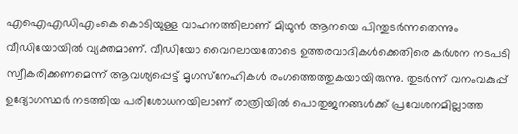എഐഎഡിഎംകെ കൊടിയുള്ള വാഹനത്തിലാണ് മിഥുന്‍ ആനയെ പിന്തുടര്‍ന്നതെന്നും വീഡിയോയില്‍ വ്യക്തമാണ്. വീഡിയോ വൈറലായതോടെ ഉത്തരവാദികള്‍ക്കെതിരെ കര്‍ശന നടപടി സ്വീകരിക്കണമെന്ന് ആവശ്യപ്പെട്ട് മൃഗസ്‌നേഹികള്‍ രംഗത്തെത്തുകയായിരുന്നു. തുടര്‍ന്ന് വനംവകുപ്പ് ഉദ്യോഗസ്ഥര്‍ നടത്തിയ പരിശോധനയിലാണ് രാത്രിയില്‍ പൊതുജനങ്ങള്‍ക്ക് പ്രവേശനമില്ലാത്ത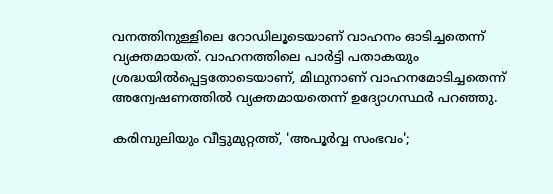വനത്തിനുള്ളിലെ റോഡിലൂടെയാണ് വാഹനം ഓടിച്ചതെന്ന് വ്യക്തമായത്. വാഹനത്തിലെ പാര്‍ട്ടി പതാകയും ശ്രദ്ധയില്‍പ്പെട്ടതോടെയാണ്, മിഥുനാണ് വാഹനമോടിച്ചതെന്ന് അന്വേഷണത്തില്‍ വ്യക്തമായതെന്ന് ഉദ്യോഗസ്ഥര്‍ പറഞ്ഞു.

കരിമ്പുലിയും വീട്ടുമുറ്റത്ത്, 'അപൂര്‍വ്വ സംഭവം';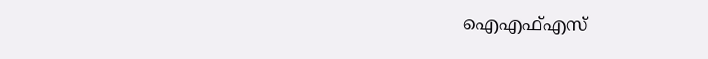ഐഎഫ്എസ്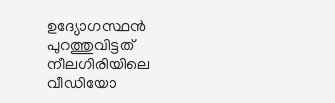ഉദ്യോഗസ്ഥന്‍ പുറത്തുവിട്ടത് നീലഗിരിയിലെ വീഡിയോ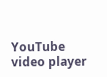YouTube video player